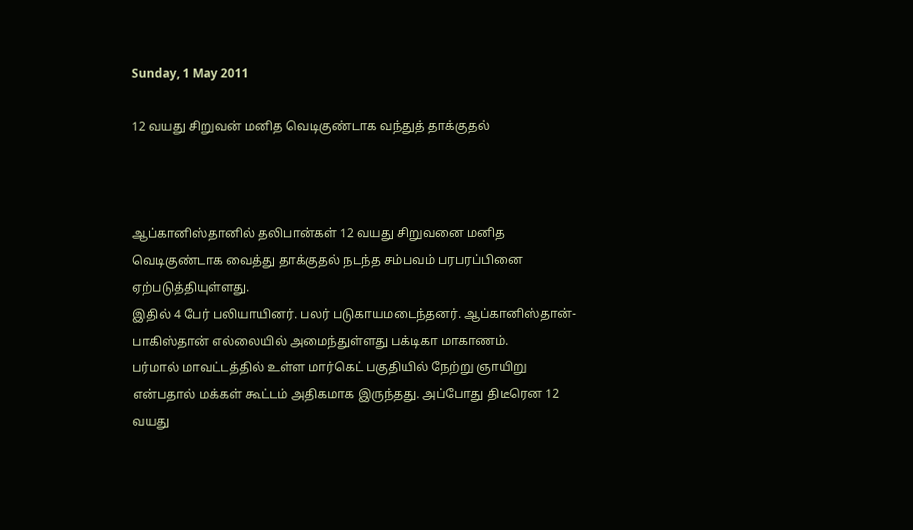Sunday, 1 May 2011

12 வயது சிறுவன் மனித வெடிகுண்டாக வந்துத் தாக்குதல்



ஆப்கானிஸ்தானில் தலிபான்கள் 12 வயது சிறு‌வனை மனித வெடிகுண்டாக வைத்து தாக்குதல் நடந்த சம்பவம் பரபரப்பினை ஏற்படுத்தியுள்ளது.
இதில் 4 பேர் பலியாயினர். பலர் படுகாயமடைந்தனர். ஆப்கானிஸ்தான்-பாகிஸ்தான் எல்லையில் அமைந்துள்ளது பக்டிகா மாகாணம்.
பர்மால் மாவட்டத்தில் உள்ள மார்கெட் பகுதியில் நேற்று ஞாயிறு என்பதால் மக்கள் கூட்டம் அதிகமாக இருந்தது. அப்போது திடீரென 12 வயது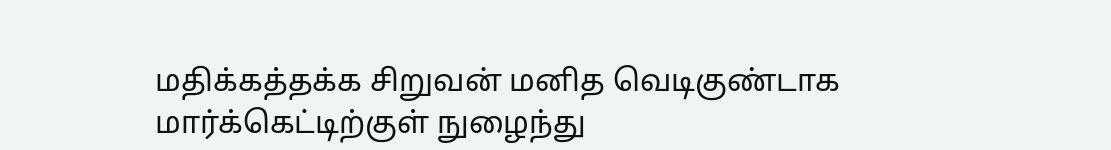மதிக்கத்தக்க சிறுவன் மனித வெடிகுண்டாக மார்‌க்கெட்டிற்குள் நுழைந்து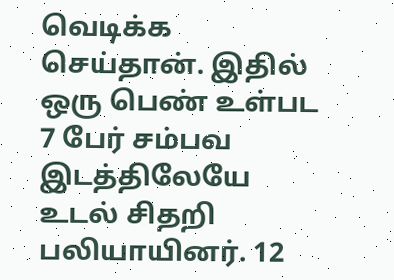வெடிக்க செய்தான். இதில் ஒரு பெண் உள்பட 7 பேர் சம்பவ இடத்திலேயே உடல் சிதறி பலியாயினர். 12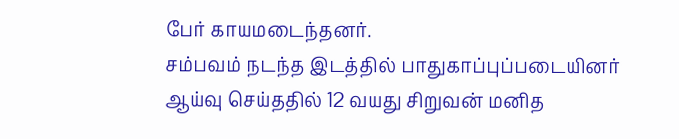பேர் காயமடைந்தனர்.
சம்பவம் நடந்த இடத்தில் ‌பாதுகாப்புப்படையினர் ஆய்வு செய்ததில் 12 வயது சிறுவன் மனித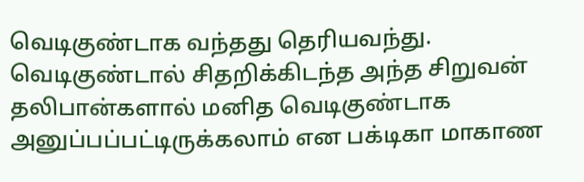வெடிகுண்டாக வந்தது தெரியவந்து. வெடிகுண்டால் சிதறிக்கிடந்த அந்த சிறுவன் தலிபான்களால் மனித வெடிகுண்டாக அனுப்பப்பட்டிருக்கலாம் என பக்டிகா மாகாண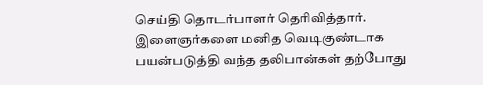செய்தி தொடர்பாளர் தெரிவித்தார்.
இளைஞர்களை மனித வெடிகுண்டாக பயன்படுத்தி வந்த தலிபான்கள் தற்போது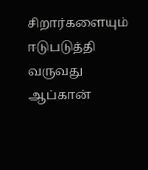சிறார்களையும் ஈடுபடுத்தி வருவது ஆப்கான்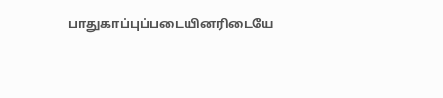பாதுகாப்புப்படையினரிடையே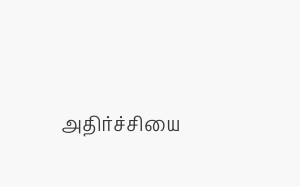அதிர்ச்சியை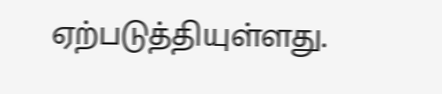ஏற்படுத்தியுள்ளது.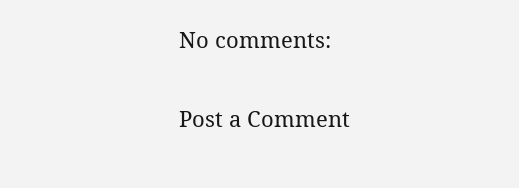No comments:

Post a Comment